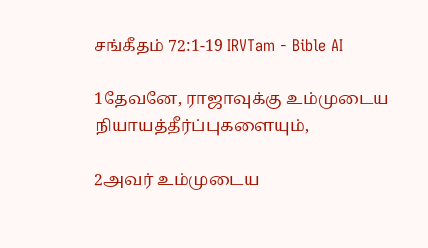சங்கீதம் 72:1-19 IRVTam - Bible AI

1தேவனே, ராஜாவுக்கு உம்முடைய நியாயத்தீர்ப்புகளையும்,

2அவர் உம்முடைய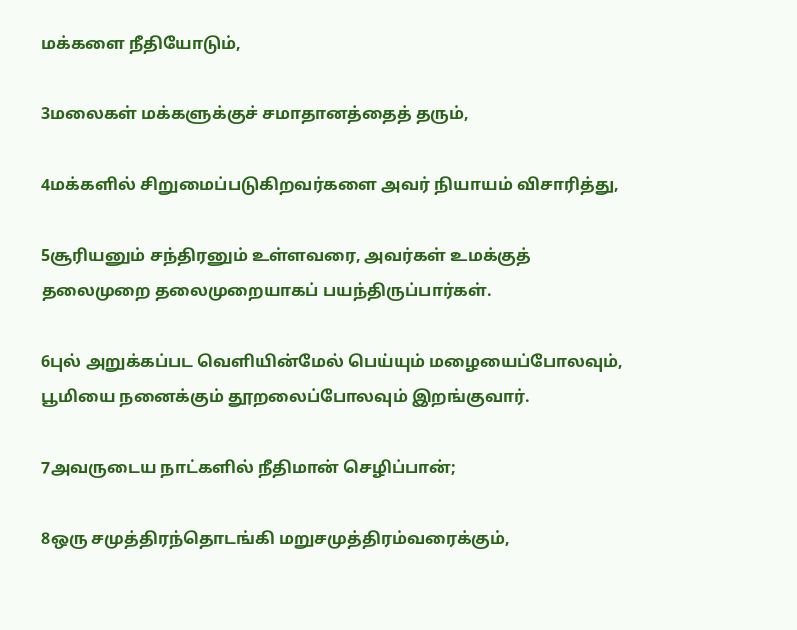மக்களை நீதியோடும்,

3மலைகள் மக்களுக்குச் சமாதானத்தைத் தரும்,

4மக்களில் சிறுமைப்படுகிறவர்களை அவர் நியாயம் விசாரித்து,

5சூரியனும் சந்திரனும் உள்ளவரை, அவர்கள் உமக்குத் தலைமுறை தலைமுறையாகப் பயந்திருப்பார்கள்.

6புல் அறுக்கப்பட வெளியின்மேல் பெய்யும் மழையைப்போலவும், பூமியை நனைக்கும் தூறலைப்போலவும் இறங்குவார்.

7அவருடைய நாட்களில் நீதிமான் செழிப்பான்;

8ஒரு சமுத்திரந்தொடங்கி மறுசமுத்திரம்வரைக்கும்,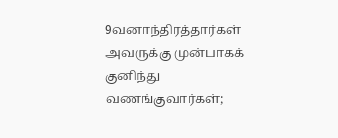9வனாந்திரத்தார்கள் அவருக்கு முன்பாகக் குனிந்து வணங்குவார்கள்;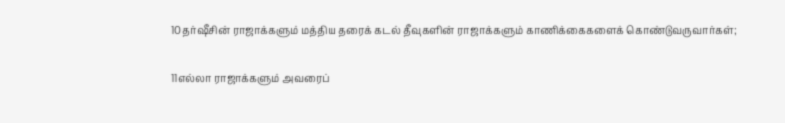10தர்ஷீசின் ராஜாக்களும் மத்திய தரைக் கடல் தீவுகளின் ராஜாக்களும் காணிக்கைகளைக் கொண்டுவருவார்கள்;

11எல்லா ராஜாக்களும் அவரைப்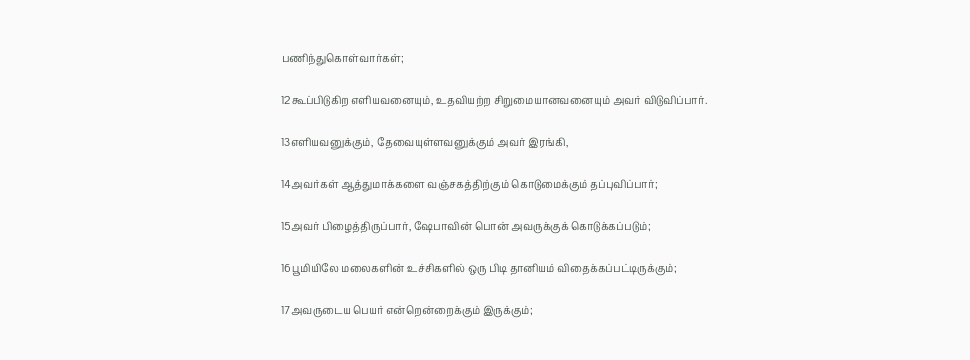பணிந்துகொள்வார்கள்;

12கூப்பிடுகிற எளியவனையும், உதவியற்ற சிறுமையானவனையும் அவர் விடுவிப்பார்.

13எளியவனுக்கும், தேவையுள்ளவனுக்கும் அவர் இரங்கி,

14அவர்கள் ஆத்துமாக்களை வஞ்சகத்திற்கும் கொடுமைக்கும் தப்புவிப்பார்;

15அவர் பிழைத்திருப்பார், ஷேபாவின் பொன் அவருக்குக் கொடுக்கப்படும்;

16பூமியிலே மலைகளின் உச்சிகளில் ஒரு பிடி தானியம் விதைக்கப்பட்டிருக்கும்;

17அவருடைய பெயர் என்றென்றைக்கும் இருக்கும்;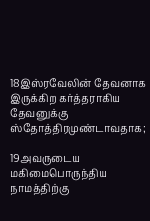18இஸ்ரவேலின் தேவனாக இருக்கிற கர்த்தராகிய தேவனுக்கு ஸ்தோத்திரமுண்டாவதாக;

19அவருடைய மகிமைபொருந்திய நாமத்திற்கு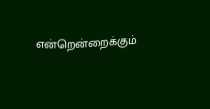என்றென்றைக்கும்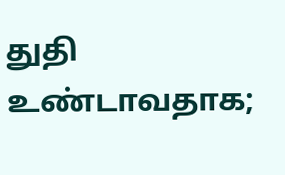துதி உண்டாவதாக;